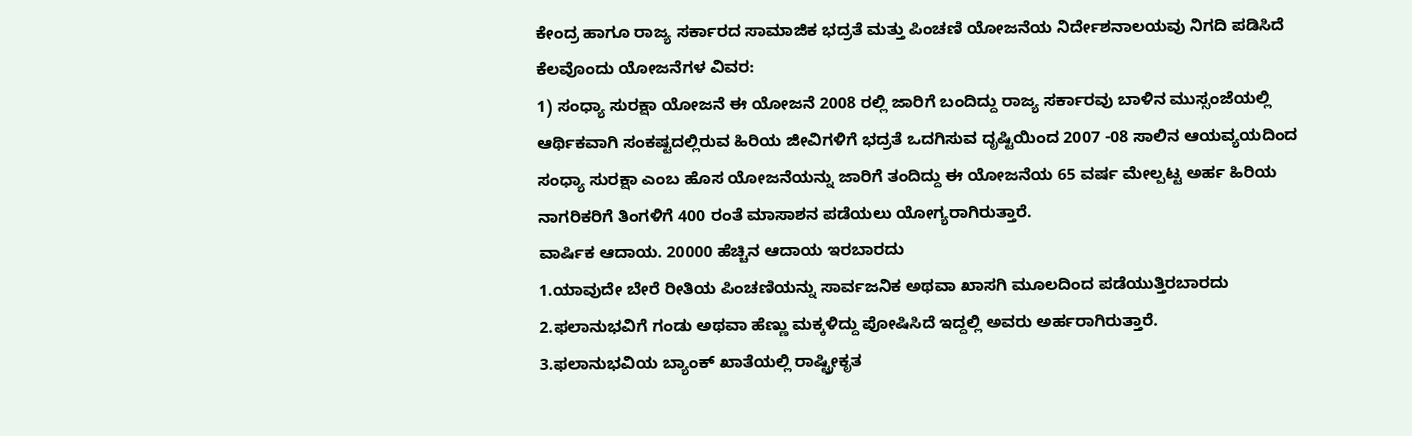ಕೇಂದ್ರ ಹಾಗೂ ರಾಜ್ಯ ಸರ್ಕಾರದ ಸಾಮಾಜಿಕ ಭದ್ರತೆ ಮತ್ತು ಪಿಂಚಣಿ ಯೋಜನೆಯ ನಿರ್ದೇಶನಾಲಯವು ನಿಗದಿ ಪಡಿಸಿದೆ ಕೆಲವೊಂದು ಯೋಜನೆಗಳ ವಿವರ:
1) ಸಂಧ್ಯಾ ಸುರಕ್ಷಾ ಯೋಜನೆ ಈ ಯೋಜನೆ 2008 ರಲ್ಲಿ ಜಾರಿಗೆ ಬಂದಿದ್ದು ರಾಜ್ಯ ಸರ್ಕಾರವು ಬಾಳಿನ ಮುಸ್ಸಂಜೆಯಲ್ಲಿ ಆರ್ಥಿಕವಾಗಿ ಸಂಕಷ್ಟದಲ್ಲಿರುವ ಹಿರಿಯ ಜೀವಿಗಳಿಗೆ ಭದ್ರತೆ ಒದಗಿಸುವ ದೃಷ್ಟಿಯಿಂದ 2007 -08 ಸಾಲಿನ ಆಯವ್ಯಯದಿಂದ ಸಂಧ್ಯಾ ಸುರಕ್ಷಾ ಎಂಬ ಹೊಸ ಯೋಜನೆಯನ್ನು ಜಾರಿಗೆ ತಂದಿದ್ದು ಈ ಯೋಜನೆಯ 65 ವರ್ಷ ಮೇಲ್ಪಟ್ಟ ಅರ್ಹ ಹಿರಿಯ ನಾಗರಿಕರಿಗೆ ತಿಂಗಳಿಗೆ 400 ರಂತೆ ಮಾಸಾಶನ ಪಡೆಯಲು ಯೋಗ್ಯರಾಗಿರುತ್ತಾರೆ.
ವಾರ್ಷಿಕ ಆದಾಯ. 20000 ಹೆಚ್ಚಿನ ಆದಾಯ ಇರಬಾರದು
1.ಯಾವುದೇ ಬೇರೆ ರೀತಿಯ ಪಿಂಚಣಿಯನ್ನು ಸಾರ್ವಜನಿಕ ಅಥವಾ ಖಾಸಗಿ ಮೂಲದಿಂದ ಪಡೆಯುತ್ತಿರಬಾರದು
2.ಫಲಾನುಭವಿಗೆ ಗಂಡು ಅಥವಾ ಹೆಣ್ಣು ಮಕ್ಕಳಿದ್ದು ಪೋಷಿಸಿದೆ ಇದ್ದಲ್ಲಿ ಅವರು ಅರ್ಹರಾಗಿರುತ್ತಾರೆ.
3.ಫಲಾನುಭವಿಯ ಬ್ಯಾಂಕ್ ಖಾತೆಯಲ್ಲಿ ರಾಷ್ಟ್ರೀಕೃತ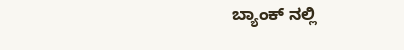ಬ್ಯಾಂಕ್ ನಲ್ಲಿ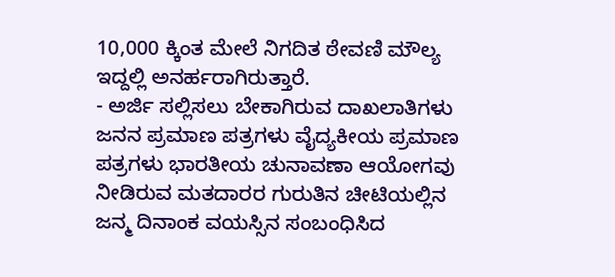10,000 ಕ್ಕಿಂತ ಮೇಲೆ ನಿಗದಿತ ಠೇವಣಿ ಮೌಲ್ಯ ಇದ್ದಲ್ಲಿ ಅನರ್ಹರಾಗಿರುತ್ತಾರೆ.
- ಅರ್ಜಿ ಸಲ್ಲಿಸಲು ಬೇಕಾಗಿರುವ ದಾಖಲಾತಿಗಳು
ಜನನ ಪ್ರಮಾಣ ಪತ್ರಗಳು ವೈದ್ಯಕೀಯ ಪ್ರಮಾಣ ಪತ್ರಗಳು ಭಾರತೀಯ ಚುನಾವಣಾ ಆಯೋಗವು ನೀಡಿರುವ ಮತದಾರರ ಗುರುತಿನ ಚೀಟಿಯಲ್ಲಿನ ಜನ್ಮ ದಿನಾಂಕ ವಯಸ್ಸಿನ ಸಂಬಂಧಿಸಿದ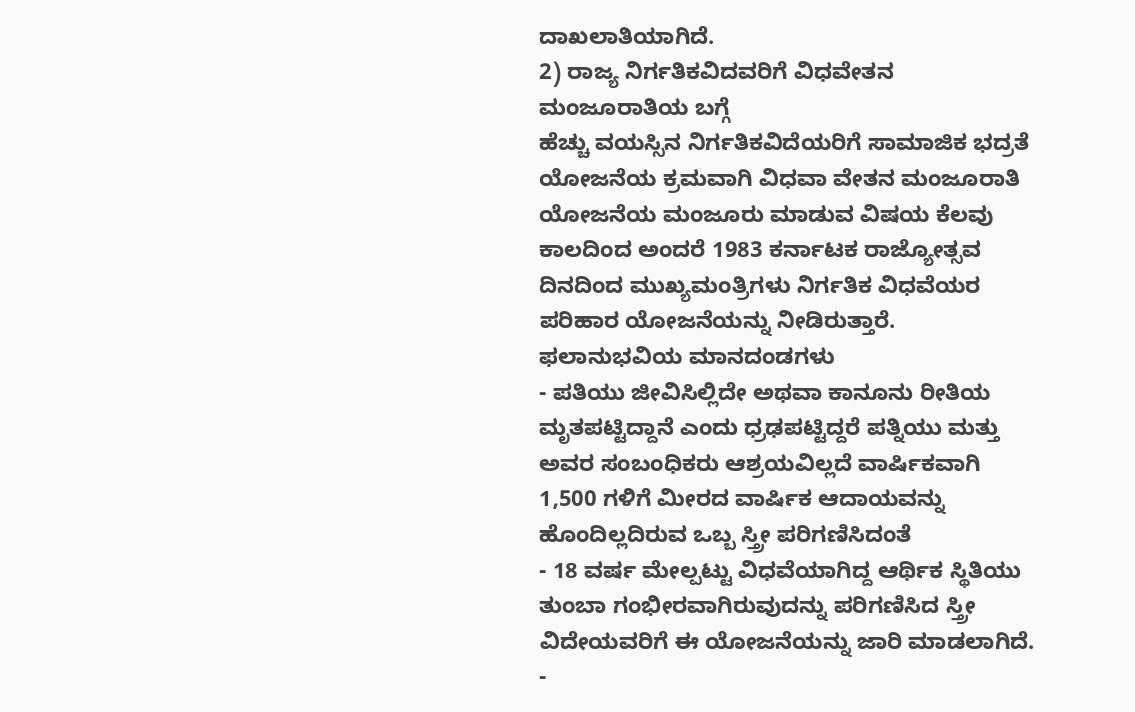ದಾಖಲಾತಿಯಾಗಿದೆ.
2) ರಾಜ್ಯ ನಿರ್ಗತಿಕವಿದವರಿಗೆ ವಿಧವೇತನ ಮಂಜೂರಾತಿಯ ಬಗ್ಗೆ
ಹೆಚ್ಚು ವಯಸ್ಸಿನ ನಿರ್ಗತಿಕವಿದೆಯರಿಗೆ ಸಾಮಾಜಿಕ ಭದ್ರತೆ ಯೋಜನೆಯ ಕ್ರಮವಾಗಿ ವಿಧವಾ ವೇತನ ಮಂಜೂರಾತಿ ಯೋಜನೆಯ ಮಂಜೂರು ಮಾಡುವ ವಿಷಯ ಕೆಲವು ಕಾಲದಿಂದ ಅಂದರೆ 1983 ಕರ್ನಾಟಕ ರಾಜ್ಯೋತ್ಸವ ದಿನದಿಂದ ಮುಖ್ಯಮಂತ್ರಿಗಳು ನಿರ್ಗತಿಕ ವಿಧವೆಯರ ಪರಿಹಾರ ಯೋಜನೆಯನ್ನು ನೀಡಿರುತ್ತಾರೆ. ಫಲಾನುಭವಿಯ ಮಾನದಂಡಗಳು
- ಪತಿಯು ಜೀವಿಸಿಲ್ಲಿದೇ ಅಥವಾ ಕಾನೂನು ರೀತಿಯ ಮೃತಪಟ್ಟಿದ್ದಾನೆ ಎಂದು ಧ್ರಢಪಟ್ಟಿದ್ದರೆ ಪತ್ನಿಯು ಮತ್ತು ಅವರ ಸಂಬಂಧಿಕರು ಆಶ್ರಯವಿಲ್ಲದೆ ವಾರ್ಷಿಕವಾಗಿ 1,500 ಗಳಿಗೆ ಮೀರದ ವಾರ್ಷಿಕ ಆದಾಯವನ್ನು ಹೊಂದಿಲ್ಲದಿರುವ ಒಬ್ಬ ಸ್ತ್ರೀ ಪರಿಗಣಿಸಿದಂತೆ
- 18 ವರ್ಷ ಮೇಲ್ಪಟ್ಟು ವಿಧವೆಯಾಗಿದ್ದ ಆರ್ಥಿಕ ಸ್ಥಿತಿಯು ತುಂಬಾ ಗಂಭೀರವಾಗಿರುವುದನ್ನು ಪರಿಗಣಿಸಿದ ಸ್ತ್ರೀ ವಿದೇಯವರಿಗೆ ಈ ಯೋಜನೆಯನ್ನು ಜಾರಿ ಮಾಡಲಾಗಿದೆ.
-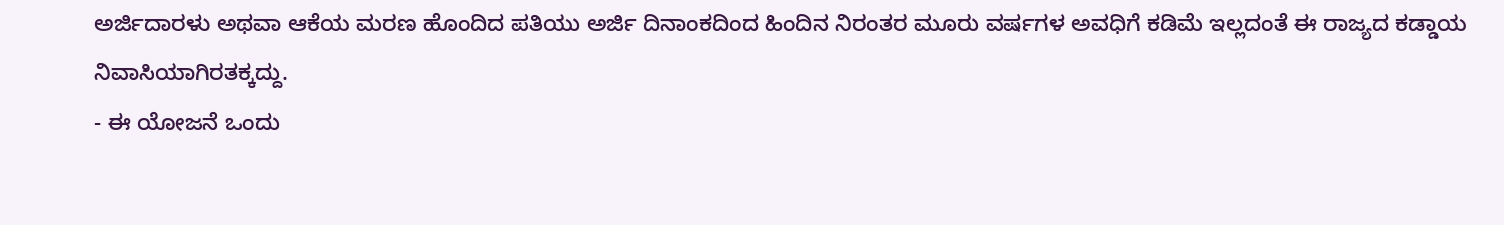ಅರ್ಜಿದಾರಳು ಅಥವಾ ಆಕೆಯ ಮರಣ ಹೊಂದಿದ ಪತಿಯು ಅರ್ಜಿ ದಿನಾಂಕದಿಂದ ಹಿಂದಿನ ನಿರಂತರ ಮೂರು ವರ್ಷಗಳ ಅವಧಿಗೆ ಕಡಿಮೆ ಇಲ್ಲದಂತೆ ಈ ರಾಜ್ಯದ ಕಡ್ಡಾಯ ನಿವಾಸಿಯಾಗಿರತಕ್ಕದ್ದು.
- ಈ ಯೋಜನೆ ಒಂದು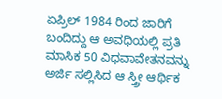ಏಪ್ರಿಲ್ 1984 ರಿಂದ ಜಾರಿಗೆ ಬಂದಿದ್ದು ಆ ಅವಧಿಯಲ್ಲಿ ಪ್ರತಿ ಮಾಸಿಕ 50 ವಿಧವಾವೇತನವನ್ನು ಅರ್ಜಿ ಸಲ್ಲಿಸಿದ ಆ ಸ್ತ್ರೀ ಆರ್ಥಿಕ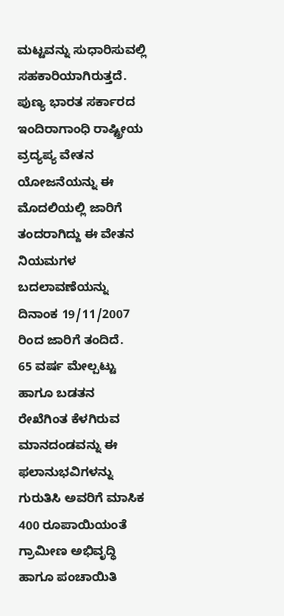ಮಟ್ಟವನ್ನು ಸುಧಾರಿಸುವಲ್ಲಿ ಸಹಕಾರಿಯಾಗಿರುತ್ತದೆ.
ಪುಣ್ಯ ಭಾರತ ಸರ್ಕಾರದ ಇಂದಿರಾಗಾಂಧಿ ರಾಷ್ಟ್ರೀಯ ವ್ರದ್ಯಪ್ಯ ವೇತನ ಯೋಜನೆಯನ್ನು ಈ ಮೊದಲಿಯಲ್ಲಿ ಜಾರಿಗೆ ತಂದರಾಗಿದ್ದು ಈ ವೇತನ ನಿಯಮಗಳ ಬದಲಾವಣೆಯನ್ನು ದಿನಾಂಕ 19/11/2007 ರಿಂದ ಜಾರಿಗೆ ತಂದಿದೆ.
65 ವರ್ಷ ಮೇಲ್ಪಟ್ಟು ಹಾಗೂ ಬಡತನ ರೇಖೆಗಿಂತ ಕೆಳಗಿರುವ ಮಾನದಂಡವನ್ನು ಈ ಫಲಾನುಭವಿಗಳನ್ನು ಗುರುತಿಸಿ ಅವರಿಗೆ ಮಾಸಿಕ 400 ರೂಪಾಯಿಯಂತೆ ಗ್ರಾಮೀಣ ಅಭಿವೃದ್ಧಿ ಹಾಗೂ ಪಂಚಾಯಿತಿ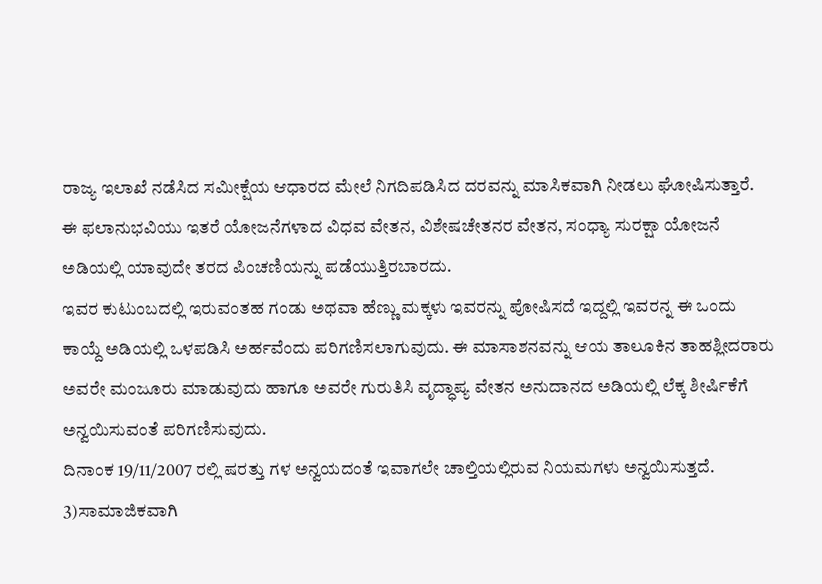ರಾಜ್ಯ ಇಲಾಖೆ ನಡೆಸಿದ ಸಮೀಕ್ಷೆಯ ಆಧಾರದ ಮೇಲೆ ನಿಗದಿಪಡಿಸಿದ ದರವನ್ನು ಮಾಸಿಕವಾಗಿ ನೀಡಲು ಘೋಷಿಸುತ್ತಾರೆ.
ಈ ಫಲಾನುಭವಿಯು ಇತರೆ ಯೋಜನೆಗಳಾದ ವಿಧವ ವೇತನ, ವಿಶೇಷಚೇತನರ ವೇತನ, ಸಂಧ್ಯಾ ಸುರಕ್ಷಾ ಯೋಜನೆ ಅಡಿಯಲ್ಲಿ ಯಾವುದೇ ತರದ ಪಿಂಚಣಿಯನ್ನು ಪಡೆಯುತ್ತಿರಬಾರದು.
ಇವರ ಕುಟುಂಬದಲ್ಲಿ ಇರುವಂತಹ ಗಂಡು ಅಥವಾ ಹೆಣ್ಣು ಮಕ್ಕಳು ಇವರನ್ನು ಪೋಷಿಸದೆ ಇದ್ದಲ್ಲಿ ಇವರನ್ನ ಈ ಒಂದು ಕಾಯ್ದೆ ಅಡಿಯಲ್ಲಿ ಒಳಪಡಿಸಿ ಅರ್ಹವೆಂದು ಪರಿಗಣಿಸಲಾಗುವುದು. ಈ ಮಾಸಾಶನವನ್ನು ಆಯ ತಾಲೂಕಿನ ತಾಹಶ್ಲೀದರಾರು ಅವರೇ ಮಂಜೂರು ಮಾಡುವುದು ಹಾಗೂ ಅವರೇ ಗುರುತಿಸಿ ವೃದ್ಧಾಪ್ಯ ವೇತನ ಅನುದಾನದ ಅಡಿಯಲ್ಲಿ ಲೆಕ್ಕ ಶೀರ್ಷಿಕೆಗೆ ಅನ್ವಯಿಸುವಂತೆ ಪರಿಗಣಿಸುವುದು.
ದಿನಾಂಕ 19/11/2007 ರಲ್ಲಿ ಷರತ್ತು ಗಳ ಅನ್ವಯದಂತೆ ಇವಾಗಲೇ ಚಾಲ್ತಿಯಲ್ಲಿರುವ ನಿಯಮಗಳು ಅನ್ವಯಿಸುತ್ತದೆ.
3)ಸಾಮಾಜಿಕವಾಗಿ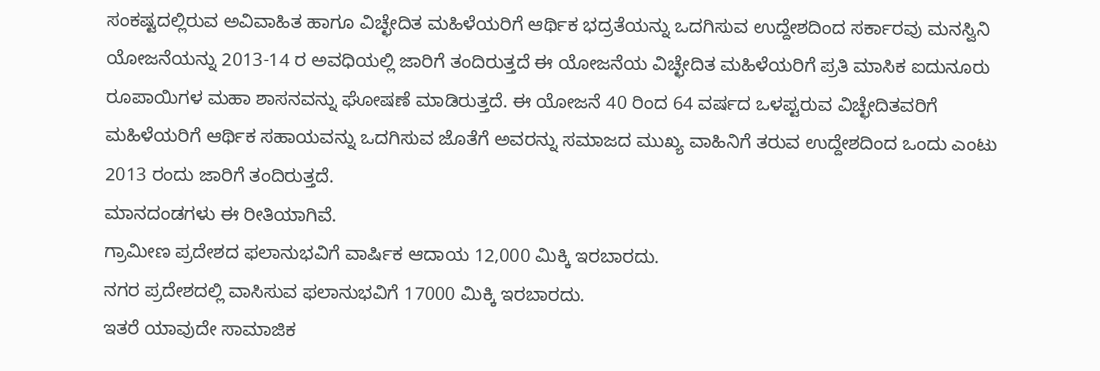ಸಂಕಷ್ಟದಲ್ಲಿರುವ ಅವಿವಾಹಿತ ಹಾಗೂ ವಿಚ್ಛೇದಿತ ಮಹಿಳೆಯರಿಗೆ ಆರ್ಥಿಕ ಭದ್ರತೆಯನ್ನು ಒದಗಿಸುವ ಉದ್ದೇಶದಿಂದ ಸರ್ಕಾರವು ಮನಸ್ವಿನಿ ಯೋಜನೆಯನ್ನು 2013-14 ರ ಅವಧಿಯಲ್ಲಿ ಜಾರಿಗೆ ತಂದಿರುತ್ತದೆ ಈ ಯೋಜನೆಯ ವಿಚ್ಛೇದಿತ ಮಹಿಳೆಯರಿಗೆ ಪ್ರತಿ ಮಾಸಿಕ ಐದುನೂರು ರೂಪಾಯಿಗಳ ಮಹಾ ಶಾಸನವನ್ನು ಘೋಷಣೆ ಮಾಡಿರುತ್ತದೆ. ಈ ಯೋಜನೆ 40 ರಿಂದ 64 ವರ್ಷದ ಒಳಪ್ಟರುವ ವಿಚ್ಛೇದಿತವರಿಗೆ ಮಹಿಳೆಯರಿಗೆ ಆರ್ಥಿಕ ಸಹಾಯವನ್ನು ಒದಗಿಸುವ ಜೊತೆಗೆ ಅವರನ್ನು ಸಮಾಜದ ಮುಖ್ಯ ವಾಹಿನಿಗೆ ತರುವ ಉದ್ದೇಶದಿಂದ ಒಂದು ಎಂಟು 2013 ರಂದು ಜಾರಿಗೆ ತಂದಿರುತ್ತದೆ.
ಮಾನದಂಡಗಳು ಈ ರೀತಿಯಾಗಿವೆ.
ಗ್ರಾಮೀಣ ಪ್ರದೇಶದ ಫಲಾನುಭವಿಗೆ ವಾರ್ಷಿಕ ಆದಾಯ 12,000 ಮಿಕ್ಕಿ ಇರಬಾರದು.
ನಗರ ಪ್ರದೇಶದಲ್ಲಿ ವಾಸಿಸುವ ಫಲಾನುಭವಿಗೆ 17000 ಮಿಕ್ಕಿ ಇರಬಾರದು.
ಇತರೆ ಯಾವುದೇ ಸಾಮಾಜಿಕ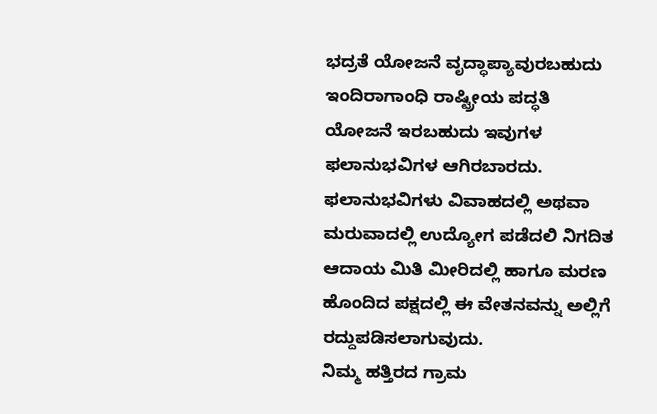ಭದ್ರತೆ ಯೋಜನೆ ವೃದ್ಧಾಪ್ಯಾವುರಬಹುದು ಇಂದಿರಾಗಾಂಧಿ ರಾಷ್ಟ್ರೀಯ ಪದ್ಧತಿ ಯೋಜನೆ ಇರಬಹುದು ಇವುಗಳ ಫಲಾನುಭವಿಗಳ ಆಗಿರಬಾರದು.
ಫಲಾನುಭವಿಗಳು ವಿವಾಹದಲ್ಲಿ ಅಥವಾ ಮರುವಾದಲ್ಲಿ ಉದ್ಯೋಗ ಪಡೆದಲಿ ನಿಗದಿತ ಆದಾಯ ಮಿತಿ ಮೀರಿದಲ್ಲಿ ಹಾಗೂ ಮರಣ ಹೊಂದಿದ ಪಕ್ಷದಲ್ಲಿ ಈ ವೇತನವನ್ನು ಅಲ್ಲಿಗೆ ರದ್ದುಪಡಿಸಲಾಗುವುದು.
ನಿಮ್ಮ ಹತ್ತಿರದ ಗ್ರಾಮ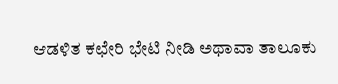ಆಡಳಿತ ಕಛೇರಿ ಭೇಟಿ ನೀಡಿ ಅಥಾವಾ ತಾಲೂಕು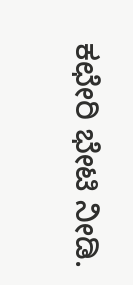ಕಛೇರಿ ಭೇಟಿ ನೀಡಿ.